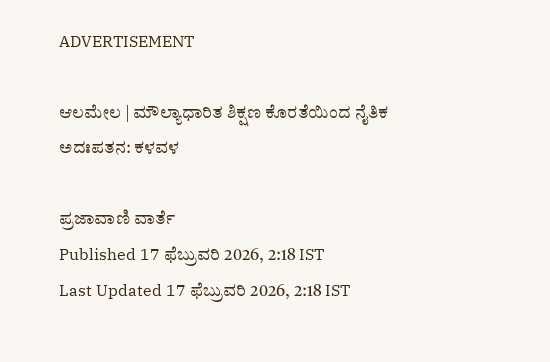ADVERTISEMENT

ಆಲಮೇಲ | ಮೌಲ್ಯಾಧಾರಿತ ಶಿಕ್ಷಣ ಕೊರತೆಯಿಂದ ನೈತಿಕ ಅದಃಪತನ: ಕಳವಳ

ಪ್ರಜಾವಾಣಿ ವಾರ್ತೆ
Published 17 ಫೆಬ್ರುವರಿ 2026, 2:18 IST
Last Updated 17 ಫೆಬ್ರುವರಿ 2026, 2:18 IST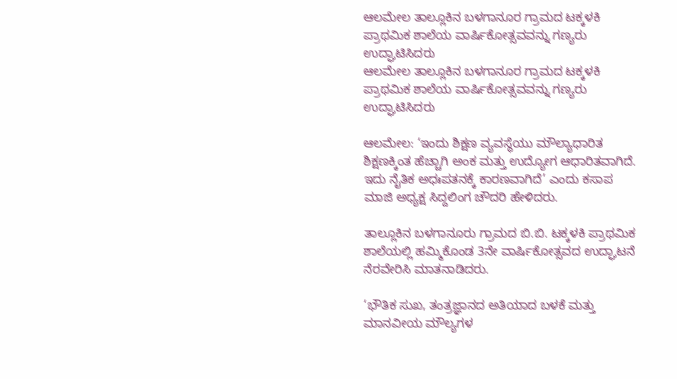ಆಲಮೇಲ ತಾಲ್ಲೂಕಿನ ಬಳಗಾನೂರ ಗ್ರಾಮದ ಟಕ್ಕಳಕಿ ಪ್ರಾಥಮಿಕ ಶಾಲೆಯ ವಾರ್ಷಿಕೋತ್ಸವವನ್ನು ಗಣ್ಯರು ಉದ್ಘಾಟಿಸಿದರು
ಆಲಮೇಲ ತಾಲ್ಲೂಕಿನ ಬಳಗಾನೂರ ಗ್ರಾಮದ ಟಕ್ಕಳಕಿ ಪ್ರಾಥಮಿಕ ಶಾಲೆಯ ವಾರ್ಷಿಕೋತ್ಸವವನ್ನು ಗಣ್ಯರು ಉದ್ಘಾಟಿಸಿದರು

ಆಲಮೇಲ: ‘ಇಂದು ಶಿಕ್ಷಣ ವ್ಯವಸ್ಥೆಯು ಮೌಲ್ಯಾಧಾರಿತ ಶಿಕ್ಷಣಕ್ಕಿಂತ ಹೆಚ್ಚಾಗಿ ಅಂಕ ಮತ್ತು ಉದ್ಯೋಗ ಆಧಾರಿತವಾಗಿದೆ. ಇದು ನೈತಿಕ ಅಧಃಪತನಕ್ಕೆ ಕಾರಣವಾಗಿದೆ’ ಎಂದು ಕಸಾಪ ಮಾಜಿ ಅಧ್ಯಕ್ಷ ಸಿದ್ದಲಿಂಗ ಚೌದರಿ ಹೇಳಿದರು.

ತಾಲ್ಲೂಕಿನ ಬಳಗಾನೂರು ಗ್ರಾಮದ ಬಿ.ಬಿ. ಟಕ್ಕಳಕಿ ಪ್ರಾಥಮಿಕ ಶಾಲೆಯಲ್ಲಿ ಹಮ್ಮಿಕೊಂಡ 3ನೇ ವಾರ್ಷಿಕೋತ್ಸವದ ಉದ್ಘಾಟನೆ ನೆರವೇರಿಸಿ ಮಾತನಾಡಿದರು.

‘ಭೌತಿಕ ಸುಖ, ತಂತ್ರಜ್ಞಾನದ ಅತಿಯಾದ ಬಳಕೆ ಮತ್ತು ಮಾನವೀಯ ಮೌಲ್ಯಗಳ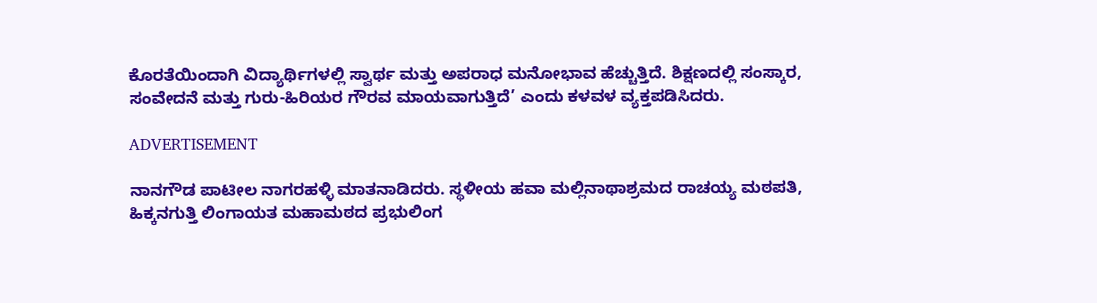ಕೊರತೆಯಿಂದಾಗಿ ವಿದ್ಯಾರ್ಥಿಗಳಲ್ಲಿ ಸ್ವಾರ್ಥ ಮತ್ತು ಅಪರಾಧ ಮನೋಭಾವ ಹೆಚ್ಚುತ್ತಿದೆ. ಶಿಕ್ಷಣದಲ್ಲಿ ಸಂಸ್ಕಾರ, ಸಂವೇದನೆ ಮತ್ತು ಗುರು-ಹಿರಿಯರ ಗೌರವ ಮಾಯವಾಗುತ್ತಿದೆ’ ಎಂದು ಕಳವಳ ವ್ಯಕ್ತಪಡಿಸಿದರು.

ADVERTISEMENT

ನಾನಗೌಡ ಪಾಟೀಲ ನಾಗರಹಳ್ಳಿ ಮಾತನಾಡಿದರು. ಸ್ಥಳೀಯ ಹವಾ ಮಲ್ಲಿನಾಥಾಶ್ರಮದ ರಾಚಯ್ಯ ಮಠಪತಿ, ಹಿಕ್ಕನಗುತ್ತಿ ಲಿಂಗಾಯತ ಮಹಾಮಠದ ಪ್ರಭುಲಿಂಗ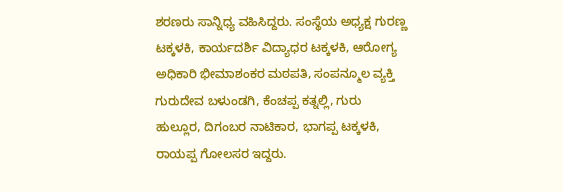ಶರಣರು ಸಾನ್ನಿಧ್ಯ ವಹಿಸಿದ್ದರು. ಸಂಸ್ಥೆಯ ಅಧ್ಯಕ್ಷ ಗುರಣ್ಣ ಟಕ್ಕಳಕಿ, ಕಾರ್ಯದರ್ಶಿ ವಿದ್ಯಾಧರ ಟಕ್ಕಳಕಿ, ಆರೋಗ್ಯ ಅಧಿಕಾರಿ ಭೀಮಾಶಂಕರ ಮಠಪತಿ, ಸಂಪನ್ಮೂಲ ವ್ಯಕ್ತಿ ಗುರುದೇವ ಬಳುಂಡಗಿ, ಕೆಂಚಪ್ಪ ಕತ್ನಲ್ಲಿ, ಗುರು ಹುಲ್ಲೂರ, ದಿಗಂಬರ ನಾಟಿಕಾರ, ಭಾಗಪ್ಪ ಟಕ್ಕಳಕಿ, ರಾಯಪ್ಪ ಗೋಲಸರ ಇದ್ದರು.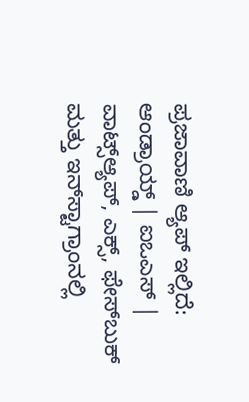ಪ್ರಜಾವಾಣಿ ಆ್ಯಪ್ ಇಲ್ಲಿದೆ: ಆಂಡ್ರಾಯ್ಡ್ | ಐಒಎಸ್ | ವಾಟ್ಸ್ಆ್ಯಪ್, ಎಕ್ಸ್, ಫೇಸ್‌ಬುಕ್ ಮತ್ತು ಇನ್‌ಸ್ಟಾಗ್ರಾಂನಲ್ಲಿ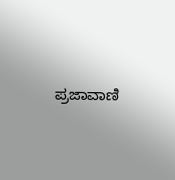ಪ್ರಜಾವಾಣಿ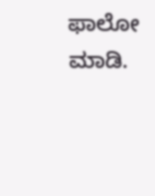ಫಾಲೋ ಮಾಡಿ.